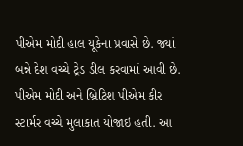પીએમ મોદી હાલ યૂકેના પ્રવાસે છે. જ્યાં બન્ને દેશ વચ્ચે ટ્રેડ ડીલ કરવામાં આવી છે. પીએમ મોદી અને બ્રિટિશ પીએમ કીર સ્ટાર્મર વચ્ચે મુલાકાત યોજાઇ હતી. આ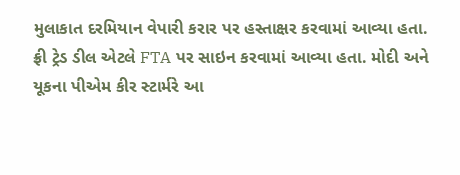મુલાકાત દરમિયાન વેપારી કરાર પર હસ્તાક્ષર કરવામાં આવ્યા હતા. ફ્રી ટ્રેડ ડીલ એટલે FTA પર સાઇન કરવામાં આવ્યા હતા. મોદી અને યૂકના પીએમ કીર સ્ટાર્મરે આ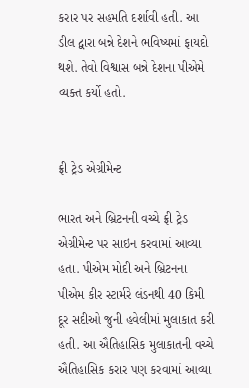કરાર પર સહમતિ દર્શાવી હતી. આ ડીલ દ્વારા બન્ને દેશને ભવિષ્યમાં ફાયદો થશે. તેવો વિશ્વાસ બન્ને દેશના પીએમે વ્યક્ત કર્યો હતો.


ફ્રી ટ્રેડ એગ્રીમેન્ટ

ભારત અને બ્રિટનની વચ્ચે ફ્રી ટ્રેડ એગ્રીમેન્ટ પર સાઇન કરવામાં આવ્યા હતા. પીએમ મોદી અને બ્રિટનના પીએમ કીર સ્ટાર્મરે લંડનથી 40 કિમી દૂર સદીઓ જુની હવેલીમાં મુલાકાત કરી હતી. આ ઐતિહાસિક મુલાકાતની વચ્ચે ઐતિહાસિક કરાર પણ કરવામાં આવ્યા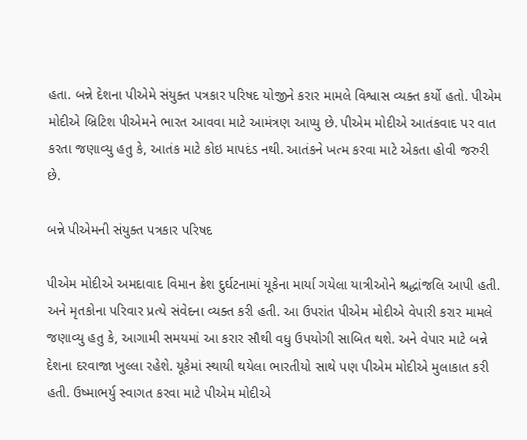હતા. બન્ને દેશના પીએમે સંયુક્ત પત્રકાર પરિષદ યોજીને કરાર મામલે વિશ્વાસ વ્યક્ત કર્યો હતો. પીએમ મોદીએ બ્રિટિશ પીએમને ભારત આવવા માટે આમંત્રણ આપ્યુ છે. પીએમ મોદીએ આતંકવાદ પર વાત કરતા જણાવ્યુ હતુ કે, આતંક માટે કોઇ માપદંડ નથી. આતંકને ખત્મ કરવા માટે એકતા હોવી જરુરી છે.

બન્ને પીએમની સંયુક્ત પત્રકાર પરિષદ

પીએમ મોદીએ અમદાવાદ વિમાન ક્રેશ દુર્ઘટનામાં યૂકેના માર્યા ગયેલા યાત્રીઓને શ્રદ્ધાંજલિ આપી હતી. અને મૃતકોના પરિવાર પ્રત્યે સંવેદના વ્યક્ત કરી હતી. આ ઉપરાંત પીએમ મોદીએ વેપારી કરાર મામલે જણાવ્યુ હતુ કે, આગામી સમયમાં આ કરાર સૌથી વધુ ઉપયોગી સાબિત થશે. અને વેપાર માટે બન્ને દેશના દરવાજા ખુલ્લા રહેશે. યૂકેમાં સ્થાયી થયેલા ભારતીયો સાથે પણ પીએમ મોદીએ મુલાકાત કરી હતી. ઉષ્માભર્યુ સ્વાગત કરવા માટે પીએમ મોદીએ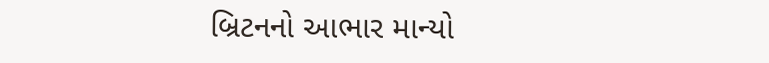બ્રિટનનો આભાર માન્યો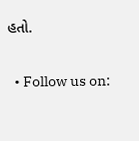હતો.

  • Follow us on: